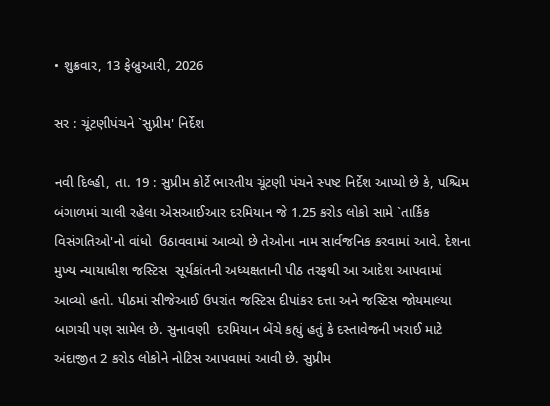• શુક્રવાર, 13 ફેબ્રુઆરી, 2026

સર : ચૂંટણીપંચને `સુપ્રીમ' નિર્દેશ

નવી દિલ્હી, તા. 19 : સુપ્રીમ કોર્ટે ભારતીય ચૂંટણી પંચને સ્પષ્ટ નિર્દેશ આપ્યો છે કે, પશ્ચિમ બંગાળમાં ચાલી રહેલા એસઆઈઆર દરમિયાન જે 1.25 કરોડ લોકો સામે `તાર્કિક વિસંગતિઓ'નો વાંધો  ઉઠાવવામાં આવ્યો છે તેઓના નામ સાર્વજનિક કરવામાં આવે. દેશના મુખ્ય ન્યાયાધીશ જસ્ટિસ  સૂર્યકાંતની અધ્યક્ષતાની પીઠ તરફથી આ આદેશ આપવામાં આવ્યો હતો. પીઠમાં સીજેઆઈ ઉપરાંત જસ્ટિસ દીપાંકર દત્તા અને જસ્ટિસ જોયમાલ્યા બાગચી પણ સામેલ છે. સુનાવણી  દરમિયાન બેંચે કહ્યું હતું કે દસ્તાવેજની ખરાઈ માટે અંદાજીત 2 કરોડ લોકોને નોટિસ આપવામાં આવી છે. સુપ્રીમ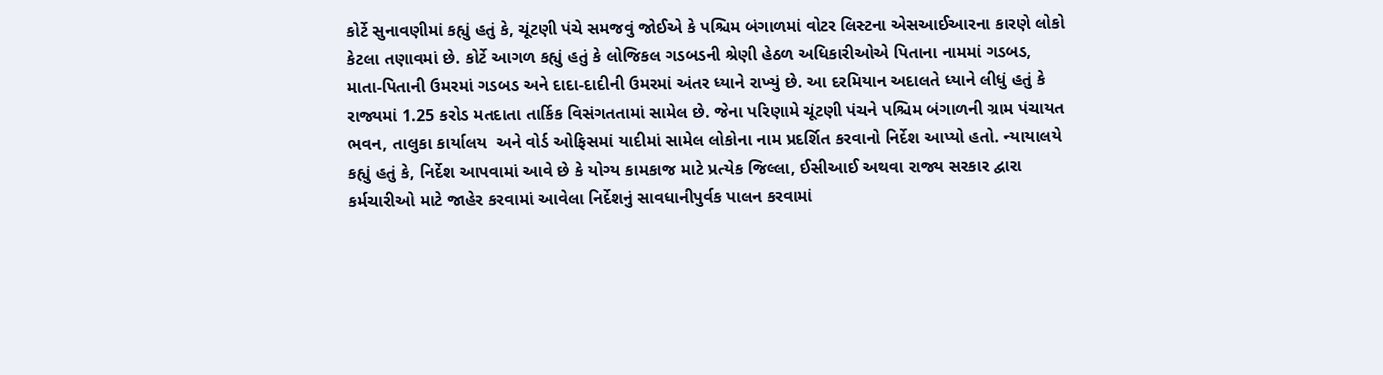કોર્ટે સુનાવણીમાં કહ્યું હતું કે, ચૂંટણી પંચે સમજવું જોઈએ કે પશ્ચિમ બંગાળમાં વોટર લિસ્ટના એસઆઈઆરના કારણે લોકો કેટલા તણાવમાં છે. કોર્ટે આગળ કહ્યું હતું કે લોજિકલ ગડબડની શ્રેણી હેઠળ અધિકારીઓએ પિતાના નામમાં ગડબડ, માતા-પિતાની ઉમરમાં ગડબડ અને દાદા-દાદીની ઉમરમાં અંતર ધ્યાને રાખ્યું છે. આ દરમિયાન અદાલતે ધ્યાને લીધું હતું કે રાજ્યમાં 1.25 કરોડ મતદાતા તાર્કિક વિસંગતતામાં સામેલ છે. જેના પરિણામે ચૂંટણી પંચને પશ્ચિમ બંગાળની ગ્રામ પંચાયત ભવન, તાલુકા કાર્યાલય  અને વોર્ડ ઓફિસમાં યાદીમાં સામેલ લોકોના નામ પ્રદર્શિત કરવાનો નિર્દેશ આપ્યો હતો. ન્યાયાલયે કહ્યું હતું કે, નિર્દેશ આપવામાં આવે છે કે યોગ્ય કામકાજ માટે પ્રત્યેક જિલ્લા, ઈસીઆઈ અથવા રાજ્ય સરકાર દ્વારા કર્મચારીઓ માટે જાહેર કરવામાં આવેલા નિર્દેશનું સાવધાનીપુર્વક પાલન કરવામાં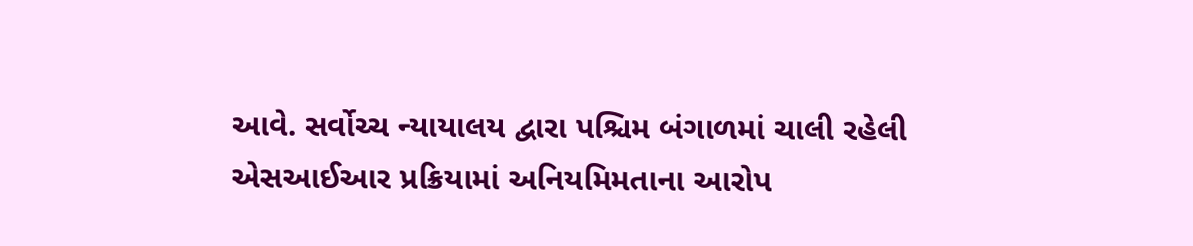આવે. સર્વોચ્ચ ન્યાયાલય દ્વારા પશ્ચિમ બંગાળમાં ચાલી રહેલી એસઆઈઆર પ્રક્રિયામાં અનિયમિમતાના આરોપ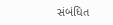સંબંધિત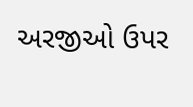અરજીઓ ઉપર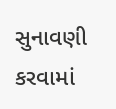સુનાવણી કરવામાં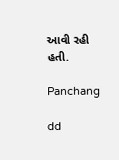આવી રહી હતી.

Panchang

dd